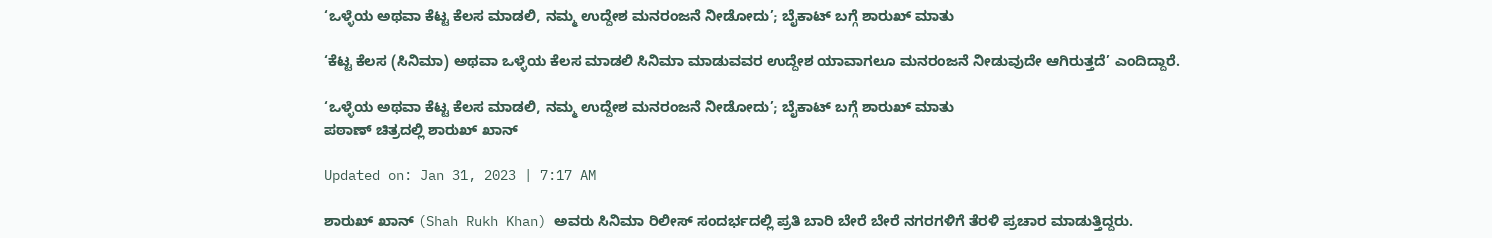‘ಒಳ್ಳೆಯ ಅಥವಾ ಕೆಟ್ಟ ಕೆಲಸ ಮಾಡಲಿ, ನಮ್ಮ ಉದ್ದೇಶ ಮನರಂಜನೆ ನೀಡೋದು’; ಬೈಕಾಟ್ ಬಗ್ಗೆ ಶಾರುಖ್ ಮಾತು

‘ಕೆಟ್ಟ ಕೆಲಸ (ಸಿನಿಮಾ) ಅಥವಾ ಒಳ್ಳೆಯ ಕೆಲಸ ಮಾಡಲಿ ಸಿನಿಮಾ ಮಾಡುವವರ ಉದ್ದೇಶ ಯಾವಾಗಲೂ ಮನರಂಜನೆ ನೀಡುವುದೇ ಆಗಿರುತ್ತದೆ’ ಎಂದಿದ್ದಾರೆ.

‘ಒಳ್ಳೆಯ ಅಥವಾ ಕೆಟ್ಟ ಕೆಲಸ ಮಾಡಲಿ, ನಮ್ಮ ಉದ್ದೇಶ ಮನರಂಜನೆ ನೀಡೋದು’; ಬೈಕಾಟ್ ಬಗ್ಗೆ ಶಾರುಖ್ ಮಾತು
ಪಠಾಣ್ ಚಿತ್ರದಲ್ಲಿ ಶಾರುಖ್ ಖಾನ್

Updated on: Jan 31, 2023 | 7:17 AM

ಶಾರುಖ್ ಖಾನ್ (Shah Rukh Khan) ಅವರು ಸಿನಿಮಾ ರಿಲೀಸ್ ಸಂದರ್ಭದಲ್ಲಿ ಪ್ರತಿ ಬಾರಿ ಬೇರೆ ಬೇರೆ ನಗರಗಳಿಗೆ ತೆರಳಿ ಪ್ರಚಾರ ಮಾಡುತ್ತಿದ್ದರು.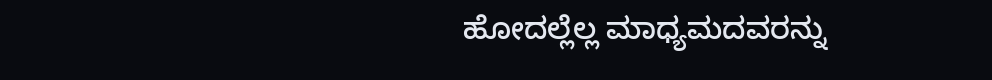ಹೋದಲ್ಲೆಲ್ಲ ಮಾಧ್ಯಮದವರನ್ನು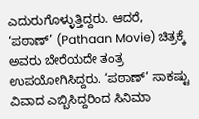ಎದುರುಗೊಳ್ಳುತ್ತಿದ್ದರು. ಆದರೆ, ‘ಪಠಾಣ್’ (Pathaan Movie) ಚಿತ್ರಕ್ಕೆ ಅವರು ಬೇರೆಯದೇ ತಂತ್ರ ಉಪಯೋಗಿಸಿದ್ದರು. ‘ಪಠಾಣ್’ ಸಾಕಷ್ಟು ವಿವಾದ ಎಬ್ಬಿಸಿದ್ದರಿಂದ ಸಿನಿಮಾ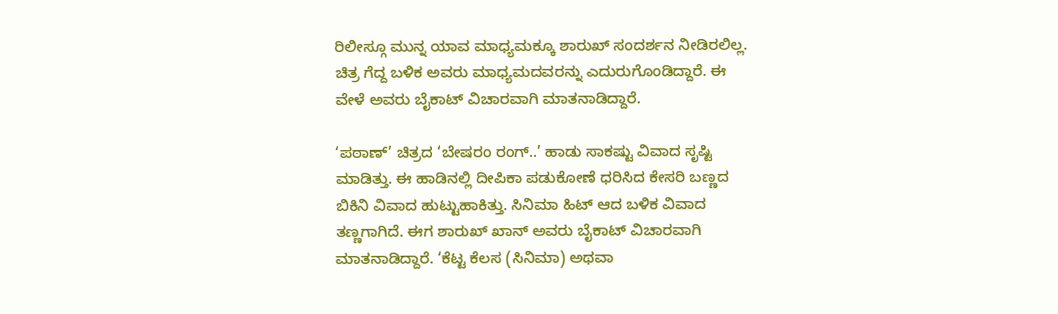ರಿಲೀಸ್ಗೂ ಮುನ್ನ ಯಾವ ಮಾಧ್ಯಮಕ್ಕೂ ಶಾರುಖ್ ಸಂದರ್ಶನ ನೀಡಿರಲಿಲ್ಲ. ಚಿತ್ರ ಗೆದ್ದ ಬಳಿಕ ಅವರು ಮಾಧ್ಯಮದವರನ್ನು ಎದುರುಗೊಂಡಿದ್ದಾರೆ. ಈ ವೇಳೆ ಅವರು ಬೈಕಾಟ್ ವಿಚಾರವಾಗಿ ಮಾತನಾಡಿದ್ದಾರೆ.

‘ಪಠಾಣ್’ ಚಿತ್ರದ ‘ಬೇಷರಂ ರಂಗ್..’ ಹಾಡು ಸಾಕಷ್ಟು ವಿವಾದ ಸೃಷ್ಟಿ ಮಾಡಿತ್ತು. ಈ ಹಾಡಿನಲ್ಲಿ ದೀಪಿಕಾ ಪಡುಕೋಣೆ ಧರಿಸಿದ ಕೇಸರಿ ಬಣ್ಣದ ಬಿಕಿನಿ ವಿವಾದ ಹುಟ್ಟುಹಾಕಿತ್ತು. ಸಿನಿಮಾ ಹಿಟ್ ಆದ ಬಳಿಕ ವಿವಾದ ತಣ್ಣಗಾಗಿದೆ. ಈಗ ಶಾರುಖ್ ಖಾನ್ ಅವರು ಬೈಕಾಟ್ ವಿಚಾರವಾಗಿ ಮಾತನಾಡಿದ್ದಾರೆ. ‘ಕೆಟ್ಟ ಕೆಲಸ (ಸಿನಿಮಾ) ಅಥವಾ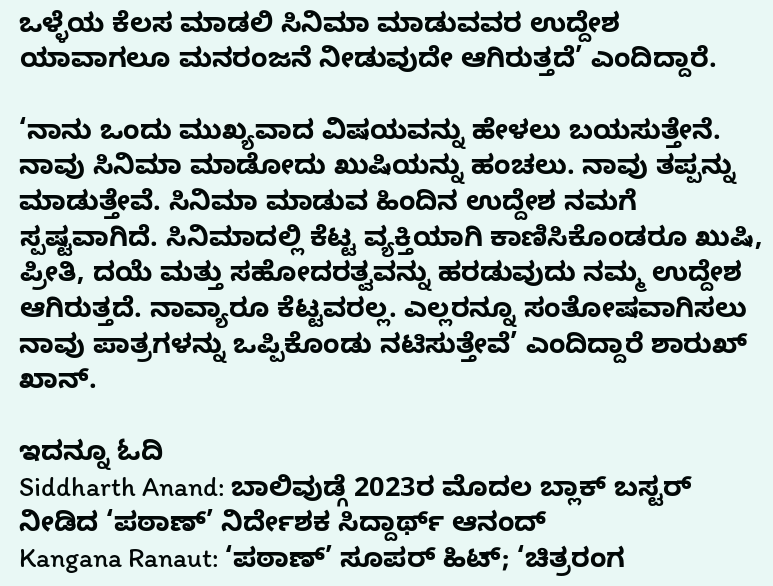ಒಳ್ಳೆಯ ಕೆಲಸ ಮಾಡಲಿ ಸಿನಿಮಾ ಮಾಡುವವರ ಉದ್ದೇಶ ಯಾವಾಗಲೂ ಮನರಂಜನೆ ನೀಡುವುದೇ ಆಗಿರುತ್ತದೆ’ ಎಂದಿದ್ದಾರೆ.

‘ನಾನು ಒಂದು ಮುಖ್ಯವಾದ ವಿಷಯವನ್ನು ಹೇಳಲು ಬಯಸುತ್ತೇನೆ. ನಾವು ಸಿನಿಮಾ ಮಾಡೋದು ಖುಷಿಯನ್ನು ಹಂಚಲು. ನಾವು ತಪ್ಪನ್ನು ಮಾಡುತ್ತೇವೆ. ಸಿನಿಮಾ ಮಾಡುವ ಹಿಂದಿನ ಉದ್ದೇಶ ನಮಗೆ ಸ್ಪಷ್ಟವಾಗಿದೆ. ಸಿನಿಮಾದಲ್ಲಿ ಕೆಟ್ಟ ವ್ಯಕ್ತಿಯಾಗಿ ಕಾಣಿಸಿಕೊಂಡರೂ ಖುಷಿ, ಪ್ರೀತಿ, ದಯೆ ಮತ್ತು ಸಹೋದರತ್ವವನ್ನು ಹರಡುವುದು ನಮ್ಮ ಉದ್ದೇಶ ಆಗಿರುತ್ತದೆ. ನಾವ್ಯಾರೂ ಕೆಟ್ಟವರಲ್ಲ. ಎಲ್ಲರನ್ನೂ ಸಂತೋಷವಾಗಿಸಲು ನಾವು ಪಾತ್ರಗಳನ್ನು ಒಪ್ಪಿಕೊಂಡು ನಟಿಸುತ್ತೇವೆ’ ಎಂದಿದ್ದಾರೆ ಶಾರುಖ್ ಖಾನ್.

ಇದನ್ನೂ ಓದಿ
Siddharth Anand: ಬಾಲಿವುಡ್ಗೆ 2023ರ ಮೊದಲ ಬ್ಲಾಕ್ ಬಸ್ಟರ್ ನೀಡಿದ ‘ಪಠಾಣ್’ ನಿರ್ದೇಶಕ ಸಿದ್ದಾರ್ಥ್ ಆನಂದ್
Kangana Ranaut: ‘ಪಠಾಣ್’ ಸೂಪರ್ ಹಿಟ್; ‘ಚಿತ್ರರಂಗ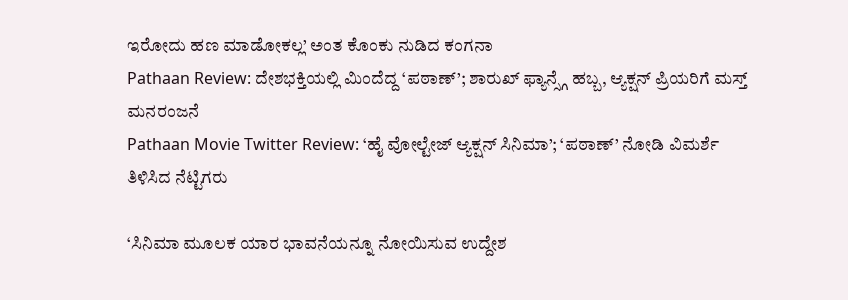ಇರೋದು ಹಣ ಮಾಡೋಕಲ್ಲ’ ಅಂತ ಕೊಂಕು ನುಡಿದ ಕಂಗನಾ
Pathaan Review: ದೇಶಭಕ್ತಿಯಲ್ಲಿ ಮಿಂದೆದ್ದ ‘ಪಠಾಣ್’; ಶಾರುಖ್ ಫ್ಯಾನ್ಸ್ಗೆ ಹಬ್ಬ, ಆ್ಯಕ್ಷನ್ ಪ್ರಿಯರಿಗೆ ಮಸ್ತ್ ಮನರಂಜನೆ
Pathaan Movie Twitter Review: ‘ಹೈ ವೋಲ್ಟೇಜ್ ಆ್ಯಕ್ಷನ್ ಸಿನಿಮಾ’; ‘ಪಠಾಣ್’ ನೋಡಿ ವಿಮರ್ಶೆ ತಿಳಿಸಿದ ನೆಟ್ಟಿಗರು

‘ಸಿನಿಮಾ ಮೂಲಕ ಯಾರ ಭಾವನೆಯನ್ನೂ ನೋಯಿಸುವ ಉದ್ದೇಶ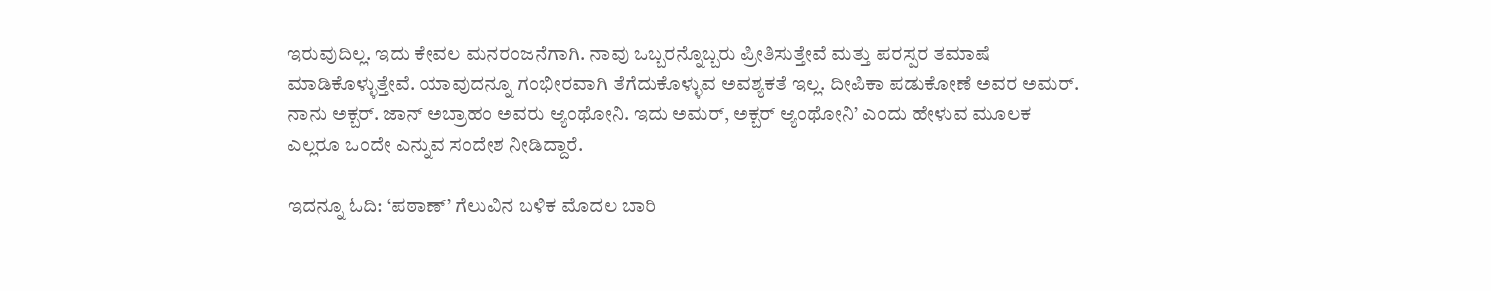ಇರುವುದಿಲ್ಲ. ಇದು ಕೇವಲ ಮನರಂಜನೆಗಾಗಿ. ನಾವು ಒಬ್ಬರನ್ನೊಬ್ಬರು ಪ್ರೀತಿಸುತ್ತೇವೆ ಮತ್ತು ಪರಸ್ಪರ ತಮಾಷೆ ಮಾಡಿಕೊಳ್ಳುತ್ತೇವೆ. ಯಾವುದನ್ನೂ ಗಂಭೀರವಾಗಿ ತೆಗೆದುಕೊಳ್ಳುವ ಅವಶ್ಯಕತೆ ಇಲ್ಲ. ದೀಪಿಕಾ ಪಡುಕೋಣೆ ಅವರ ಅಮರ್. ನಾನು ಅಕ್ಬರ್. ಜಾನ್ ಅಬ್ರಾಹಂ ಅವರು ಆ್ಯಂಥೋನಿ. ಇದು ಅಮರ್, ಅಕ್ಬರ್ ಆ್ಯಂಥೋನಿ’ ಎಂದು ಹೇಳುವ ಮೂಲಕ ಎಲ್ಲರೂ ಒಂದೇ ಎನ್ನುವ ಸಂದೇಶ ನೀಡಿದ್ದಾರೆ.

ಇದನ್ನೂ ಓದಿ: ‘ಪಠಾಣ್’ ಗೆಲುವಿನ ಬಳಿಕ ಮೊದಲ ಬಾರಿ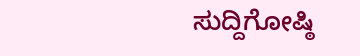ಸುದ್ದಿಗೋಷ್ಠಿ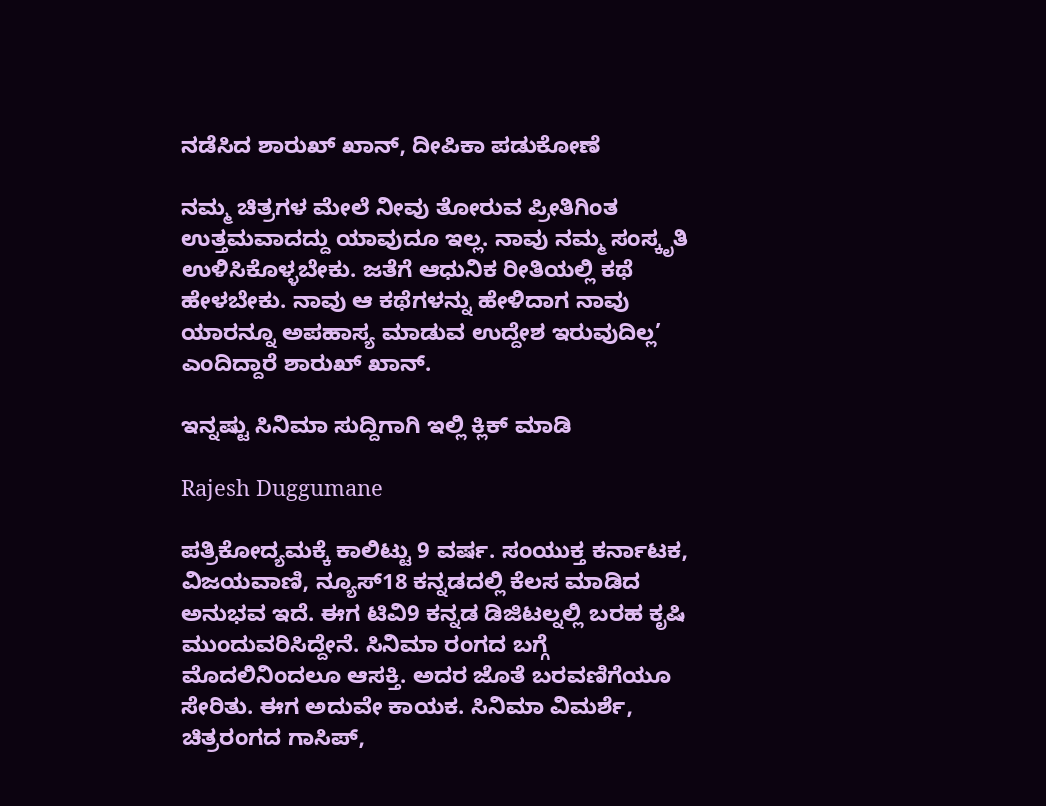ನಡೆಸಿದ ಶಾರುಖ್ ಖಾನ್, ದೀಪಿಕಾ ಪಡುಕೋಣೆ

ನಮ್ಮ ಚಿತ್ರಗಳ ಮೇಲೆ ನೀವು ತೋರುವ ಪ್ರೀತಿಗಿಂತ ಉತ್ತಮವಾದದ್ದು ಯಾವುದೂ ಇಲ್ಲ. ನಾವು ನಮ್ಮ ಸಂಸ್ಕೃತಿ ಉಳಿಸಿಕೊಳ್ಳಬೇಕು. ಜತೆಗೆ ಆಧುನಿಕ ರೀತಿಯಲ್ಲಿ ಕಥೆ ಹೇಳಬೇಕು. ನಾವು ಆ ಕಥೆಗಳನ್ನು ಹೇಳಿದಾಗ ನಾವು ಯಾರನ್ನೂ ಅಪಹಾಸ್ಯ ಮಾಡುವ ಉದ್ದೇಶ ಇರುವುದಿಲ್ಲ’ ಎಂದಿದ್ದಾರೆ ಶಾರುಖ್ ಖಾನ್.

ಇನ್ನಷ್ಟು ಸಿನಿಮಾ ಸುದ್ದಿಗಾಗಿ ಇಲ್ಲಿ ಕ್ಲಿಕ್ ಮಾಡಿ

Rajesh Duggumane

ಪತ್ರಿಕೋದ್ಯಮಕ್ಕೆ ಕಾಲಿಟ್ಟು 9 ವರ್ಷ. ಸಂಯುಕ್ತ ಕರ್ನಾಟಕ, ವಿಜಯವಾಣಿ, ನ್ಯೂಸ್18 ಕನ್ನಡದಲ್ಲಿ ಕೆಲಸ ಮಾಡಿದ ಅನುಭವ ಇದೆ. ಈಗ ಟಿವಿ9 ಕನ್ನಡ ಡಿಜಿಟಲ್ನಲ್ಲಿ ಬರಹ ಕೃಷಿ ಮುಂದುವರಿಸಿದ್ದೇನೆ. ಸಿನಿಮಾ ರಂಗದ ಬಗ್ಗೆ ಮೊದಲಿನಿಂದಲೂ ಆಸಕ್ತಿ. ಅದರ ಜೊತೆ ಬರವಣಿಗೆಯೂ ಸೇರಿತು. ಈಗ ಅದುವೇ ಕಾಯಕ. ಸಿನಿಮಾ ವಿಮರ್ಶೆ, ಚಿತ್ರರಂಗದ ಗಾಸಿಪ್,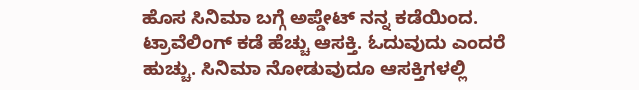ಹೊಸ ಸಿನಿಮಾ ಬಗ್ಗೆ ಅಪ್ಡೇಟ್ ನನ್ನ ಕಡೆಯಿಂದ. ಟ್ರಾವೆಲಿಂಗ್ ಕಡೆ ಹೆಚ್ಚು ಆಸಕ್ತಿ. ಓದುವುದು ಎಂದರೆ ಹುಚ್ಚು. ಸಿನಿಮಾ ನೋಡುವುದೂ ಆಸಕ್ತಿಗಳಲ್ಲಿ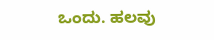ಒಂದು. ಹಲವು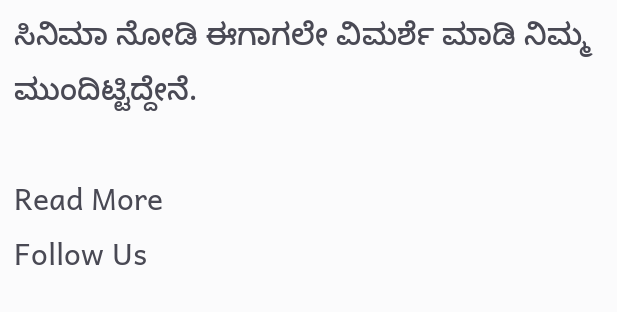ಸಿನಿಮಾ ನೋಡಿ ಈಗಾಗಲೇ ವಿಮರ್ಶೆ ಮಾಡಿ ನಿಮ್ಮ ಮುಂದಿಟ್ಟಿದ್ದೇನೆ.

Read More
Follow Us